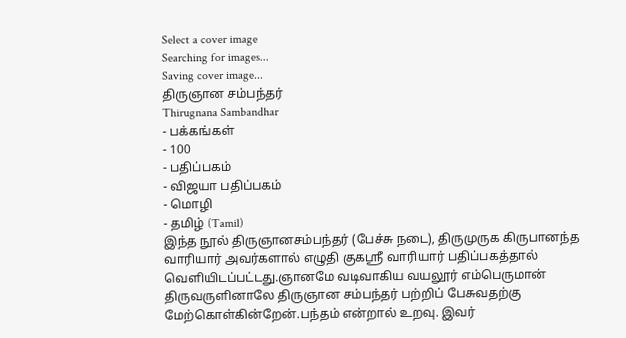Select a cover image
Searching for images...
Saving cover image...
திருஞான சம்பந்தர்
Thirugnana Sambandhar
- பக்கங்கள்
- 100
- பதிப்பகம்
- விஜயா பதிப்பகம்
- மொழி
- தமிழ் (Tamil)
இந்த நூல் திருஞானசம்பந்தர் (பேச்சு நடை), திருமுருக கிருபானந்த வாரியார் அவர்களால் எழுதி குகஸ்ரீ வாரியார் பதிப்பகத்தால் வெளியிடப்பட்டது.ஞானமே வடிவாகிய வயலூர் எம்பெருமான் திருவருளினாலே திருஞான சம்பந்தர் பற்றிப் பேசுவதற்கு மேற்கொள்கின்றேன்.பந்தம் என்றால் உறவு. இவர்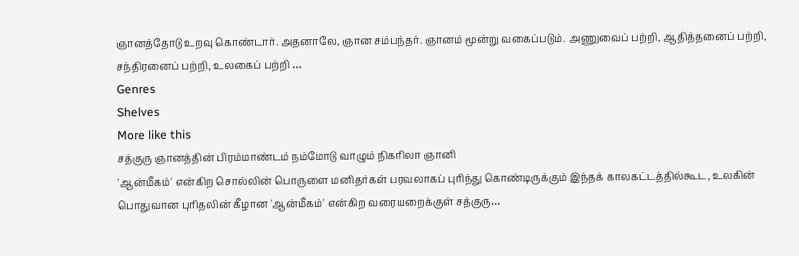ஞானத்தோடு உறவு கொண்டார். அதனாலே, ஞான சம்பந்தர். ஞானம் மூன்று வகைப்படும். அணுவைப் பற்றி, ஆதித்தனைப் பற்றி, சந்திரனைப் பற்றி, உலகைப் பற்றி …
Genres
Shelves
More like this
சத்குரு ஞானத்தின் பிரம்மாண்டம் நம்மோடு வாழும் நிகரிலா ஞானி
'ஆன்மீகம்' என்கிற சொல்லின் பொருளை மனிதர்கள் பரவலாகப் புரிந்து கொண்டிருக்கும் இந்தக் காலகட்டத்தில்கூட, உலகின் பொதுவான புரிதலின் கீழான 'ஆன்மீகம்' என்கிற வரையறைக்குள் சத்குரு…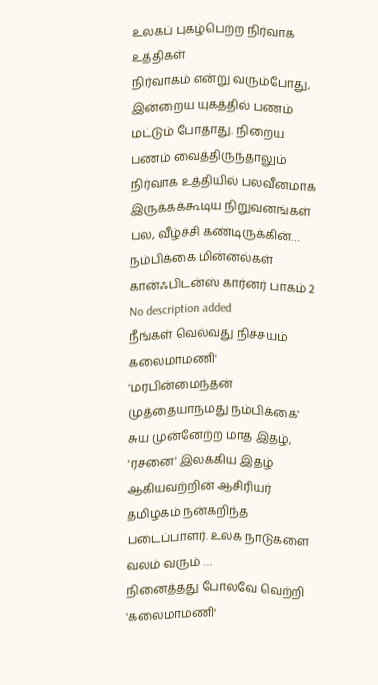உலகப் புகழ்பெற்ற நிர்வாக உத்திகள்
நிர்வாகம் என்று வரும்போது, இன்றைய யுகத்தில் பணம் மட்டும் போதாது. நிறைய பணம் வைத்திருந்தாலும் நிர்வாக உத்தியில் பலவீனமாக இருக்கக்கூடிய நிறுவனங்கள் பல, வீழ்ச்சி கண்டிருக்கின்…
நம்பிக்கை மின்னல்கள் கான்ஃபிடன்ஸ் கார்னர் பாகம் 2
No description added
நீங்கள் வெல்வது நிச்சயம்
கலைமாமணி' 'மரபின்மைந்தன் முத்தையாநமது நம்பிக்கை' சுய முன்னேற்ற மாத இதழ், 'ரசனை' இலக்கிய இதழ் ஆகியவற்றின் ஆசிரியர் தமிழகம் நன்கறிந்த படைப்பாளர். உலக நாடுகளை வலம் வரும் …
நினைத்தது போலவே வெற்றி
'கலைமாமணி'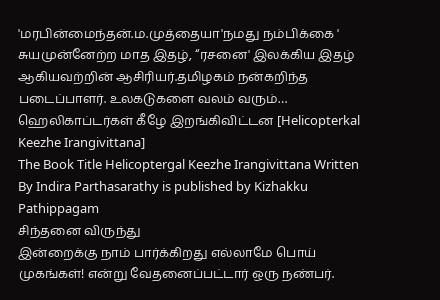'மரபின்மைந்தன்.ம.முத்தையா'நமது நம்பிக்கை ' சுயமுன்னேற்ற மாத இதழ், “ரசனை' இலக்கிய இதழ் ஆகியவற்றின் ஆசிரியர்.தமிழகம் நன்கறிந்த படைப்பாளர். உலகடுகளை வலம் வரும்…
ஹெலிகாப்டர்கள் கீழே இறங்கிவிட்டன [Helicopterkal Keezhe Irangivittana]
The Book Title Helicoptergal Keezhe Irangivittana Written By Indira Parthasarathy is published by Kizhakku Pathippagam
சிந்தனை விருந்து
இன்றைக்கு நாம் பார்க்கிறது எல்லாமே பொய் முகங்கள்! என்று வேதனைப்பட்டார் ஒரு நண்பர்.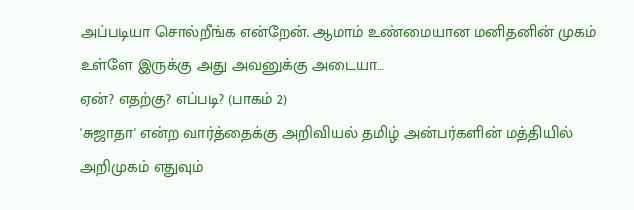அப்படியா சொல்றீங்க என்றேன். ஆமாம் உண்மையான மனிதனின் முகம் உள்ளே இருக்கு அது அவனுக்கு அடையா…
ஏன்? எதற்கு? எப்படி? (பாகம் 2)
'சுஜாதா' என்ற வார்த்தைக்கு அறிவியல் தமிழ் அன்பர்களின் மத்தியில் அறிமுகம் எதுவும்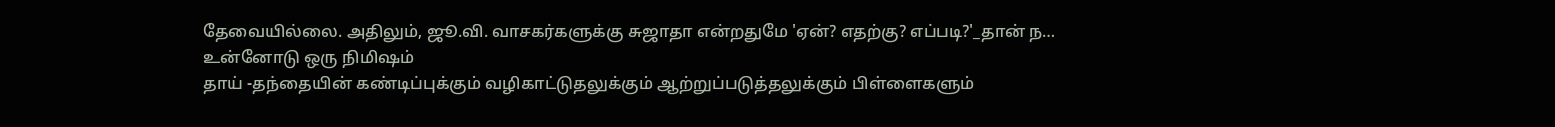தேவையில்லை. அதிலும், ஜூ.வி. வாசகர்களுக்கு சுஜாதா என்றதுமே 'ஏன்? எதற்கு? எப்படி?'_தான் ந…
உன்னோடு ஒரு நிமிஷம்
தாய் -தந்தையின் கண்டிப்புக்கும் வழிகாட்டுதலுக்கும் ஆற்றுப்படுத்தலுக்கும் பிள்ளைகளும்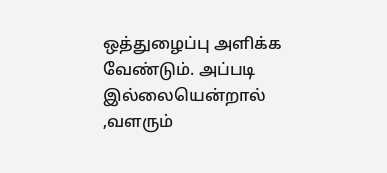ஒத்துழைப்பு அளிக்க வேண்டும். அப்படி இல்லையென்றால் ,வளரும்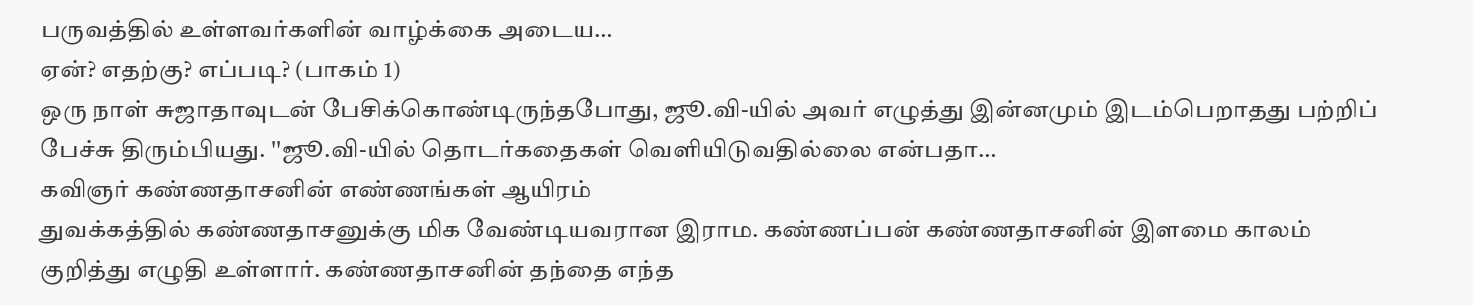பருவத்தில் உள்ளவர்களின் வாழ்க்கை அடைய…
ஏன்? எதற்கு? எப்படி? (பாகம் 1)
ஒரு நாள் சுஜாதாவுடன் பேசிக்கொண்டிருந்தபோது, ஜூ.வி-யில் அவர் எழுத்து இன்னமும் இடம்பெறாதது பற்றிப் பேச்சு திரும்பியது. ''ஜூ.வி-யில் தொடர்கதைகள் வெளியிடுவதில்லை என்பதா…
கவிஞர் கண்ணதாசனின் எண்ணங்கள் ஆயிரம்
துவக்கத்தில் கண்ணதாசனுக்கு மிக வேண்டியவரான இராம. கண்ணப்பன் கண்ணதாசனின் இளமை காலம் குறித்து எழுதி உள்ளார். கண்ணதாசனின் தந்தை எந்த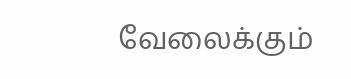வேலைக்கும்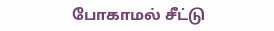போகாமல் சீட்டு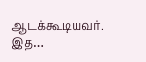ஆடக்கூடியவர். இத…